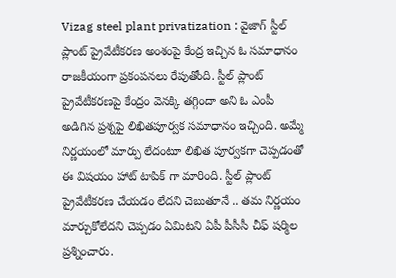Vizag steel plant privatization : వైజాగ్ స్టీల్ ప్లాంట్ ప్రైవేటీకరణ అంశంపై కేంద్ర ఇచ్చిన ఓ సమాధానం రాజకీయంగా ప్రకంపనలు రేపుతోంది. స్టీల్ ప్లాంట్ ప్రైవేటీకరణపై కేంద్రం వెనక్కి తగ్గిందా అని ఓ ఎంపీ అడిగిన ప్రశ్నపై లిఖితపూర్వక సమాధానం ఇచ్చింది. అమ్మే నిర్ణయంలో మార్పు లేదంటూ లిఖిత పూర్వకగా చెప్పడంతో ఈ విషయం హాట్ టాపిక్ గా మారింది. స్టీల్ ప్లాంట్ ప్రైవేటీకరణ చేయడం లేదని చెబుతూనే .. తమ నిర్ణయం మార్చుకోలేదని చెప్పడం ఏమిటని ఏపీ పీసీసీ చీఫ్ షర్మిల ప్రశ్నించారు.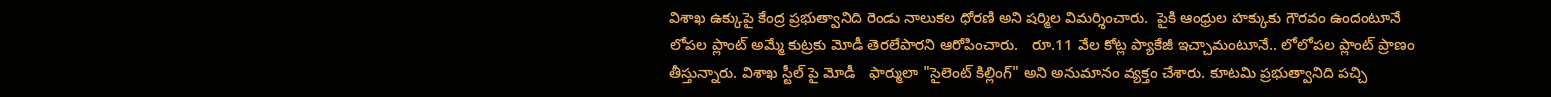విశాఖ ఉక్కుపై కేంద్ర ప్రభుత్వానిది రెండు నాలుకల ధోరణి అని షర్మిల విమర్శించారు.  పైకి ఆంధ్రుల హక్కుకు గౌరవం ఉందంటూనే లోపల ప్లాంట్ అమ్మే కుట్రకు మోడీ తెరలేపారని ఆరోపించారు.   రూ.11 వేల కోట్ల ప్యాకేజీ ఇచ్చామంటూనే.. లోలోపల ప్లాంట్ ప్రాణం తీస్తున్నారు. విశాఖ స్టీల్ పై మోడీ   ఫార్ములా "సైలెంట్ కిల్లింగ్" అని అనుమానం వ్యక్తం చేశారు. కూటమి ప్రభుత్వానిది పచ్చి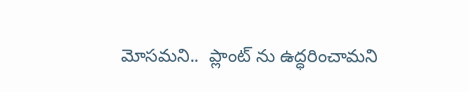మోసమని..  ప్లాంట్ ను ఉద్ధరించామని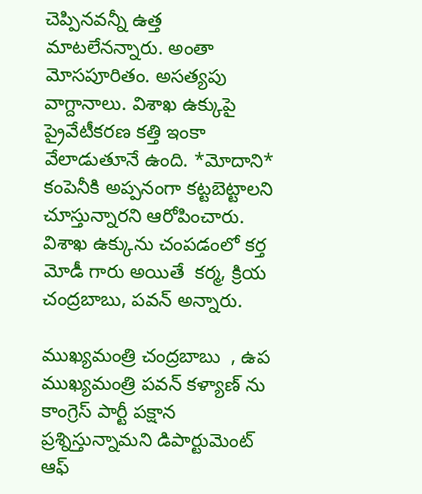చెప్పినవన్నీ ఉత్త మాటలేనన్నారు. అంతా మోసపూరితం. అసత్యపు వాగ్దానాలు. విశాఖ ఉక్కుపై ప్రైవేటీకరణ కత్తి ఇంకా వేలాడుతూనే ఉంది. *మోదాని* కంపెనీకి అప్పనంగా కట్టబెట్టాలని చూస్తున్నారని ఆరోపించారు. విశాఖ ఉక్కును చంపడంలో కర్త మోడీ గారు అయితే  కర్మ, క్రియ చంద్రబాబు, పవన్ అన్నారు.

ముఖ్యమంత్రి చంద్రబాబు  , ఉప ముఖ్యమంత్రి పవన్ కళ్యాణ్ ను కాంగ్రెస్ పార్టీ పక్షాన ప్రశ్నిస్తున్నామని డిపార్టుమెంట్‌ ఆఫ్‌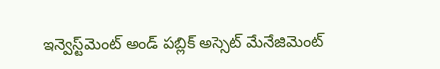ఇన్వెస్ట్‌మెంట్‌ అండ్‌ పబ్లిక్‌ అస్సెట్‌ మేనేజిమెంట్‌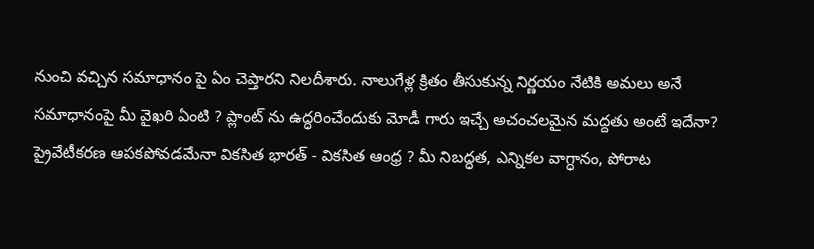నుంచి వచ్చిన సమాధానం పై ఏం చెప్తారని నిలదీశారు. నాలుగేళ్ల క్రితం తీసుకున్న నిర్ణయం నేటికి అమలు అనే సమాధానంపై మీ వైఖరి ఏంటి ? ప్లాంట్ ను ఉద్ధరించేందుకు మోడీ గారు ఇచ్చే అచంచలమైన మద్దతు అంటే ఇదేనా? ప్రైవేటీకరణ ఆపకపోవడమేనా వికసిత భారత్ - వికసిత ఆంధ్ర ? మీ నిబద్ధత, ఎన్నికల వాగ్ధానం, పోరాట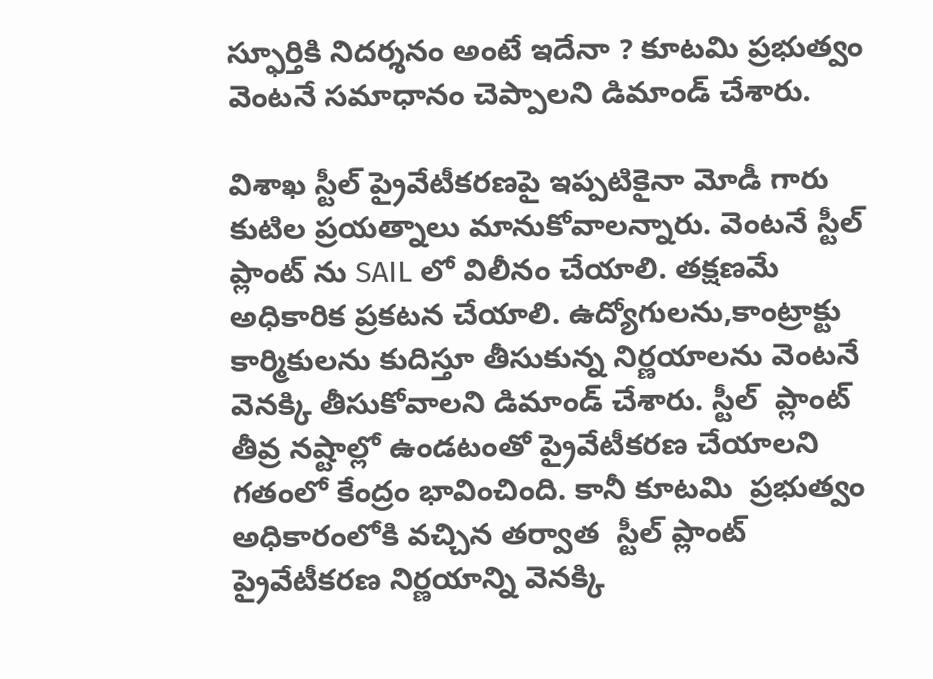స్ఫూర్తికి నిదర్శనం అంటే ఇదేనా ? కూటమి ప్రభుత్వం వెంటనే సమాధానం చెప్పాలని డిమాండ్ చేశారు.

విశాఖ స్టీల్ ప్రైవేటీకరణపై ఇప్పటికైనా మోడీ గారు కుటిల ప్రయత్నాలు మానుకోవాలన్నారు. వెంటనే స్టీల్ ప్లాంట్ ను SAIL లో విలీనం చేయాలి. తక్షణమే అధికారిక ప్రకటన చేయాలి. ఉద్యోగులను,కాంట్రాక్టు కార్మికులను కుదిస్తూ తీసుకున్న నిర్ణయాలను వెంటనే వెనక్కి తీసుకోవాలని డిమాండ్ చేశారు. స్టీల్  ప్లాంట్ తీవ్ర నష్టాల్లో ఉండటంతో ప్రైవేటీకరణ చేయాలని గతంలో కేంద్రం భావించింది. కానీ కూటమి  ప్రభుత్వం అధికారంలోకి వచ్చిన తర్వాత  స్టీల్ ప్లాంట్ ప్రైవేటీకరణ నిర్ణయాన్ని వెనక్కి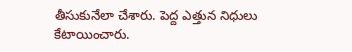తీసుకునేలా చేశారు. పెద్ద ఎత్తున నిధులు కేటాయించారు.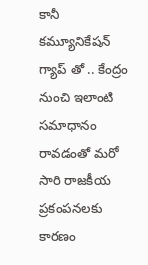కానీ కమ్యూనికేషన్ గ్యాప్ తో .. కేంద్రం నుంచి ఇలాంటి సమాధానం రావడంతో మరో సారి రాజకీయ  ప్రకంపనలకు కారణం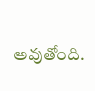అవుతోంది.